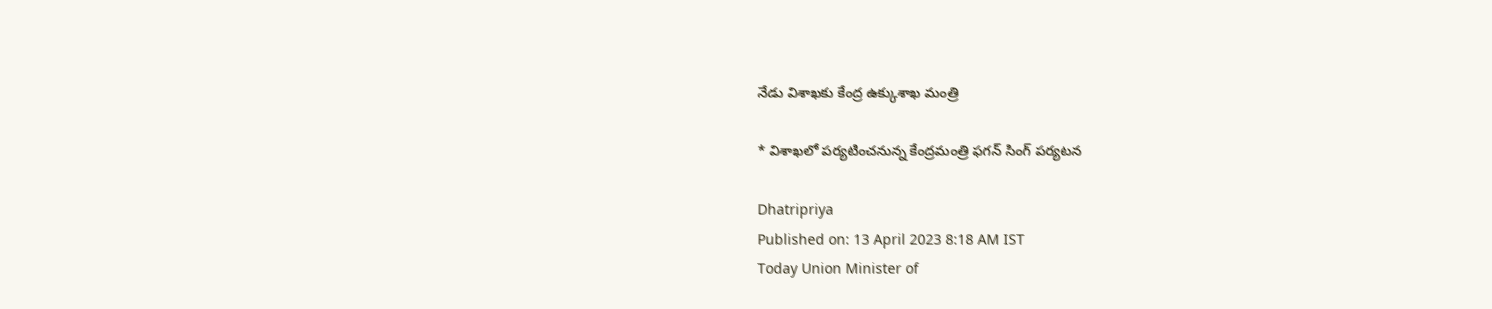నేడు విశాఖకు కేంద్ర ఉక్కుశాఖ మంత్రి

* విశాఖలో పర్యటించనున్న కేంద్రమంత్రి ఫగన్ సింగ్ పర్యటన

Dhatripriya
Published on: 13 April 2023 8:18 AM IST
Today Union Minister of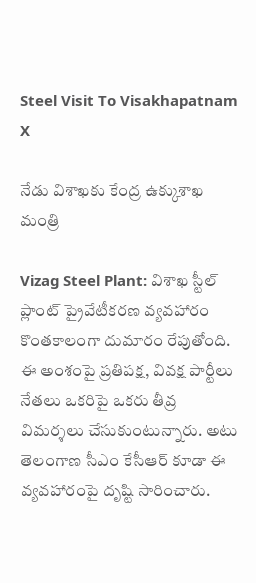Steel Visit To Visakhapatnam
X

నేడు విశాఖకు కేంద్ర ఉక్కుశాఖ మంత్రి

Vizag Steel Plant: విశాఖ స్టీల్ ప్లాంట్ ప్రైవేటీకరణ వ్యవహారం కొంతకాలంగా దుమారం రేపుతోంది. ఈ అంశంపై ప్రతిపక్ష, వివక్ష పార్టీలు నేతలు ఒకరిపై ఒకరు తీవ్ర విమర్శలు చేసుకుంటున్నారు. అటు తెలంగాణ సీఎం కేసీఆర్ కూడా ఈ వ్యవహారంపై దృష్టి సారించారు.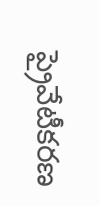ప్రైవేటీకరణ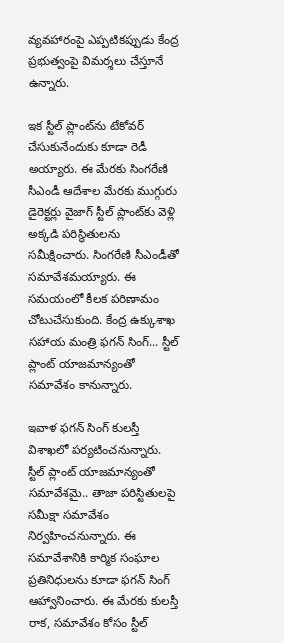వ్యవహారంపై ఎప్పటికప్పుడు కేంద్ర ప్రభుత్వంపై విమర్శలు చేస్తూనే ఉన్నారు.

ఇక స్టీల్ ప్లాంట్‌ను టేకోవర్ చేసుకునేందుకు కూడా రెడీ అయ్యారు. ఈ మేరకు సింగరేణి సీఎండీ ఆదేశాల మేరకు ముగ్గురు డైరెక్టర్లు వైజాగ్ స్టీల్ ప్లాంట్‌కు వెళ్లి అక్కడి పరిస్థితులను సమీక్షించారు. సింగరేణి సీఎండీతో సమావేశమయ్యారు. ఈ సమయంలో కీలక పరిణామం చోటుచేసుకుంది. కేంద్ర ఉక్కుశాఖ సహాయ మంత్రి ఫగన్ సింగ్... స్టీల్ ప్లాంట్ యాజమాన్యంతో సమావేశం కానున్నారు.

ఇవాళ ఫగన్ సింగ్ కులస్తీ విశాఖలో పర్యటించనున్నారు. స్టీల్ ప్లాంట్ యాజమాన్యంతో సమావేశమై.. తాజా పరిస్టితులపై సమీక్షా సమావేశం నిర్వహించనున్నారు. ఈ సమావేశానికి కార్మిక సంఘాల ప్రతినిధులను కూడా ఫగన్ సింగ్ ఆహ్వానించారు. ఈ మేరకు కులస్తీ రాక, సమావేశం కోసం స్టీల్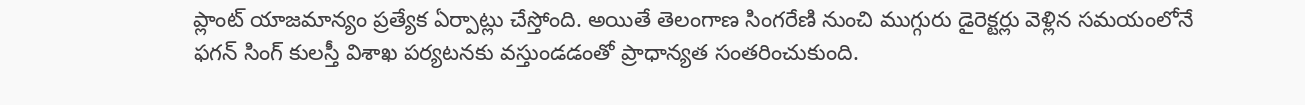ప్లాంట్ యాజమాన్యం ప్రత్యేక ఏర్పాట్లు చేస్తోంది. అయితే తెలంగాణ సింగరేణి నుంచి ముగ్గురు డైరెక్టర్లు వెళ్లిన సమయంలోనే ఫగన్ సింగ్ కులస్తీ విశాఖ పర్యటనకు వస్తుండడంతో ప్రాధాన్యత సంతరించుకుంది.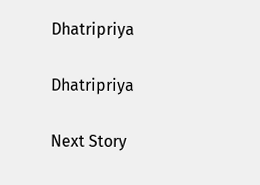Dhatripriya

Dhatripriya

Next Story